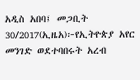አዲስ አበባ፤ መጋቢት 30/2017(ኢዜአ)፦የኢትዮጵያ አየር መንገድ ወደተባበሩት አረብ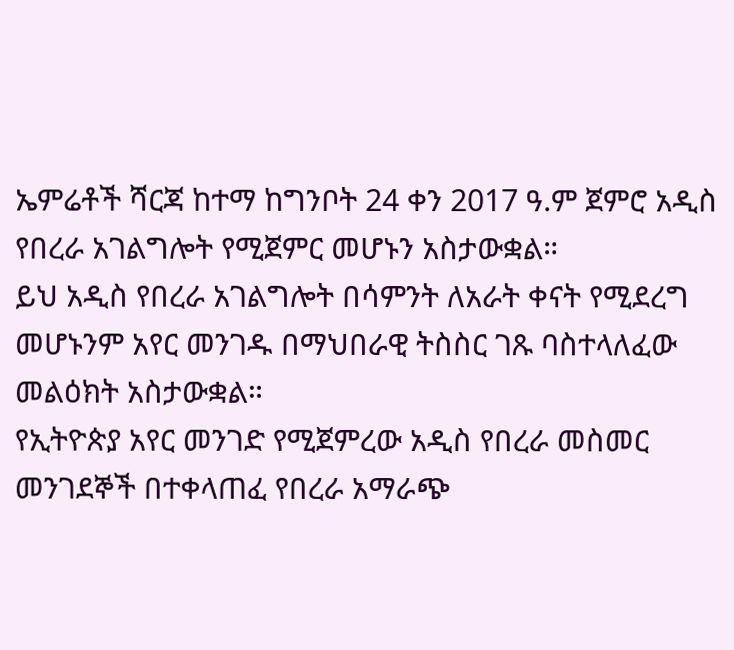ኤምሬቶች ሻርጃ ከተማ ከግንቦት 24 ቀን 2017 ዓ.ም ጀምሮ አዲስ የበረራ አገልግሎት የሚጀምር መሆኑን አስታውቋል።
ይህ አዲስ የበረራ አገልግሎት በሳምንት ለአራት ቀናት የሚደረግ መሆኑንም አየር መንገዱ በማህበራዊ ትስስር ገጹ ባስተላለፈው መልዕክት አስታውቋል።
የኢትዮጵያ አየር መንገድ የሚጀምረው አዲስ የበረራ መስመር መንገደኞች በተቀላጠፈ የበረራ አማራጭ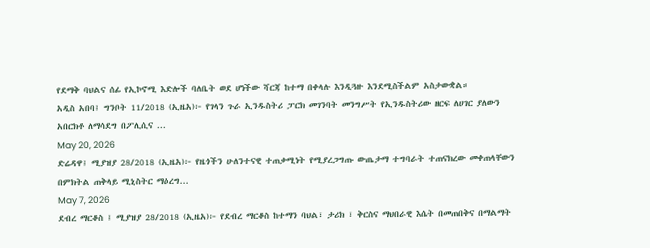የደማቅ ባህልና ሰፊ የኢኮኖሚ እድሎች ባለቤት ወደ ሆነችው ሻርጃ ከተማ በቀላሉ እንዲጓዙ እንደሚስችልም አስታውቋል።
አዲስ አበባ፤ ግንቦት 11/2018 (ኢዜአ)፦ የገላን ጉራ ኢንዱስትሪ ፓርክ መገንባት መንግሥት የኢንዱስትሪው ዘርፍ ለሀገር ያለውን አበርክቶ ለማሳደግ በፖሊሲና ...
May 20, 2026
ድሬዳዋ፤ ሚያዝያ 28/2018 (ኢዜአ)፦ የዜጎችን ሁለንተናዊ ተጠቃሚነት የሚያረጋግጡ ውጤታማ ተግባራት ተጠናክረው መቀጠላቸውን በምክትል ጠቅላይ ሚኒስትር ማዕረግ...
May 7, 2026
ደብረ ማርቆስ ፤ ሚያዝያ 28/2018 (ኢዜአ)፦ የደብረ ማርቆስ ከተማን ባህል፣ ታሪክ ፣ ቅርስና ማህበራዊ እሴት በመጠበቅና በማልማት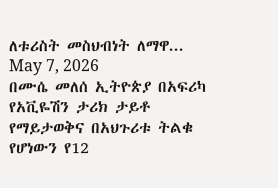ለቱሪስት መስህብነት ለማዋ...
May 7, 2026
በሙሴ መለሰ ኢትዮጵያ በአፍሪካ የአቪዬሽን ታሪክ ታይቶ የማይታወቅና በአህጉሪቱ ትልቁ የሆነውን የ12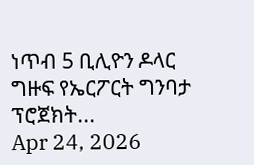ነጥብ 5 ቢሊዮን ዶላር ግዙፍ የኤርፖርት ግንባታ ፕሮጀክት...
Apr 24, 2026